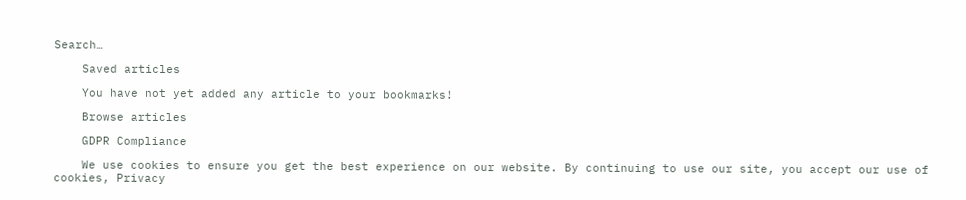Search…

    Saved articles

    You have not yet added any article to your bookmarks!

    Browse articles

    GDPR Compliance

    We use cookies to ensure you get the best experience on our website. By continuing to use our site, you accept our use of cookies, Privacy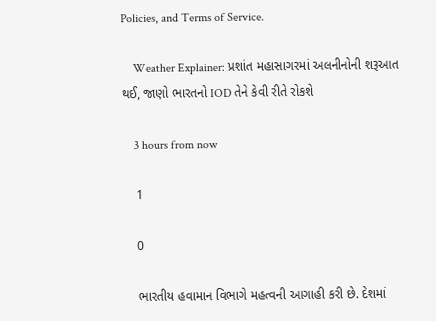Policies, and Terms of Service.

    Weather Explainer: પ્રશાંત મહાસાગરમાં અલનીનોની શરૂઆત થઈ, જાણો ભારતનો IOD તેને કેવી રીતે રોકશે

    3 hours from now

    1

    0

    ભારતીય હવામાન વિભાગે મહત્વની આગાહી કરી છે. દેશમાં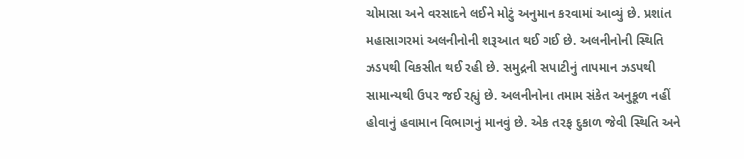ચોમાસા અને વરસાદને લઈને મોટું અનુમાન કરવામાં આવ્યું છે. પ્રશાંત મહાસાગરમાં અલનીનોની શરૂઆત થઈ ગઈ છે. અલનીનોની સ્થિતિ ઝડપથી વિકસીત થઈ રહી છે. સમુદ્રની સપાટીનું તાપમાન ઝડપથી સામાન્યથી ઉપર જઈ રહ્યું છે. અલનીનોના તમામ સંકેત અનુકૂળ નહીં હોવાનું હવામાન વિભાગનું માનવું છે. એક તરફ દુકાળ જેવી સ્થિતિ અને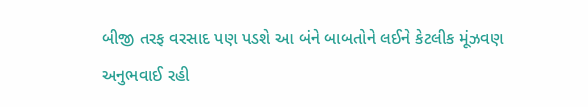બીજી તરફ વરસાદ પણ પડશે આ બંને બાબતોને લઈને કેટલીક મૂંઝવણ અનુભવાઈ રહી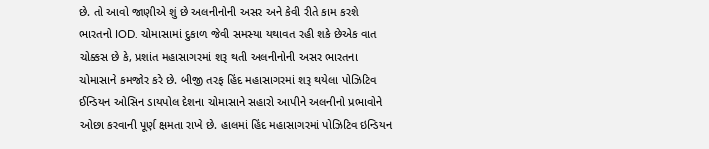છે. તો આવો જાણીએ શું છે અલનીનોની અસર અને કેવી રીતે કામ કરશે ભારતનો IOD. ચોમાસામાં દુકાળ જેવી સમસ્યા યથાવત રહી શકે છેએક વાત ચોક્કસ છે કે, પ્રશાંત મહાસાગરમાં શરૂ થતી અલનીનોની અસર ભારતના ચોમાસાને કમજોર કરે છે. બીજી તરફ હિંદ મહાસાગરમાં શરૂ થયેલા પોઝિટિવ ઈન્ડિયન ઓસિન ડાયપોલ દેશના ચોમાસાને સહારો આપીને અલનીનો પ્રભાવોને ઓછા કરવાની પૂર્ણ ક્ષમતા રાખે છે. હાલમાં હિંદ મહાસાગરમાં પોઝિટિવ ઇન્ડિયન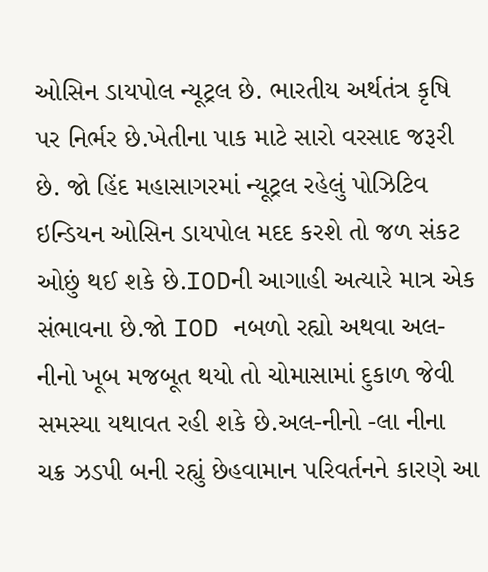ઓસિન ડાયપોલ ન્યૂટ્રલ છે. ભારતીય અર્થતંત્ર કૃષિ પર નિર્ભર છે.ખેતીના પાક માટે સારો વરસાદ જરૂરી છે. જો હિંદ મહાસાગરમાં ન્યૂટ્રલ રહેલું પોઝિટિવ ઇન્ડિયન ઓસિન ડાયપોલ મદદ કરશે તો જળ સંકટ ઓછું થઈ શકે છે.IODની આગાહી અત્યારે માત્ર એક સંભાવના છે.જો IOD નબળો રહ્યો અથવા અલ-નીનો ખૂબ મજબૂત થયો તો ચોમાસામાં દુકાળ જેવી સમસ્યા યથાવત રહી શકે છે.અલ-નીનો -લા નીના ચક્ર ઝડપી બની રહ્યું છેહવામાન પરિવર્તનને કારણે આ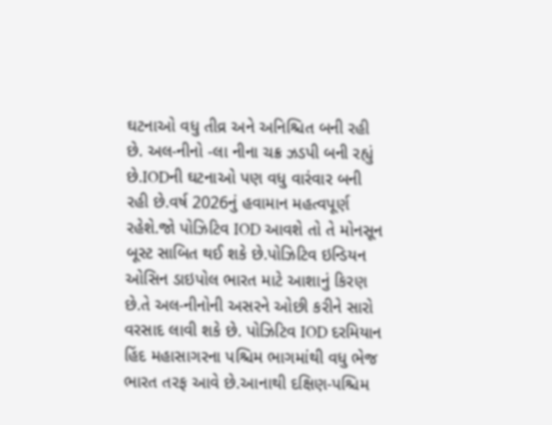ઘટનાઓ વધુ તીવ્ર અને અનિશ્ચિત બની રહી છે. અલ-નીનો -લા નીના ચક્ર ઝડપી બની રહ્યું છે.IODની ઘટનાઓ પણ વધુ વારંવાર બની રહી છે.વર્ષ 2026નું હવામાન મહત્વપૂર્ણ રહેશે.જો પોઝિટિવ IOD આવશે તો તે મોનસૂન બૂસ્ટ સાબિત થઈ શકે છે.પોઝિટિવ ઇન્ડિયન ઓસિન ડાઇપોલ ભારત માટે આશાનું કિરણ છે.તે અલ-નીનોની અસરને ઓછી કરીને સારો વરસાદ લાવી શકે છે. પોઝિટિવ IOD દરમિયાન હિંદ મહાસાગરના પશ્ચિમ ભાગમાંથી વધુ ભેજ ભારત તરફ આવે છે.આનાથી દક્ષિણ-પશ્ચિમ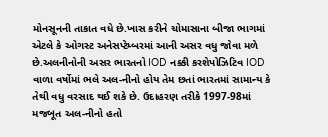મોનસૂનની તાકાત વધે છે.ખાસ કરીને ચોમાસાના બીજા ભાગમાં એટલે કે ઓગસ્ટ અનેસપ્ટેમ્બરમાં આની અસર વધુ જોવા મળે છે.અલનીનોની અસર ભારતનો IOD નક્કી કરશેપોઝિટિવ IOD વાળા વર્ષોમાં ભલે અલ-નીનો હોય તેમ છતાં ભારતમાં સામાન્ય કે તેથી વધુ વરસાદ થઈ શકે છે. ઉદાહરણ તરીકે 1997-98માં મજબૂત અલ-નીનો હતો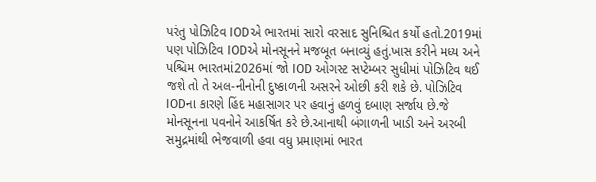પરંતુ પોઝિટિવ IODએ ભારતમાં સારો વરસાદ સુનિશ્ચિત કર્યો હતો.2019માં પણ પોઝિટિવ IODએ મોનસૂનને મજબૂત બનાવ્યું હતું.ખાસ કરીને મધ્ય અને પશ્ચિમ ભારતમાં2026માં જો IOD ઓગસ્ટ સપ્ટેમ્બર સુધીમાં પોઝિટિવ થઈ જશે તો તે અલ-નીનોની દુષ્કાળની અસરને ઓછી કરી શકે છે. પોઝિટિવ IODના કારણે હિંદ મહાસાગર પર હવાનું હળવું દબાણ સર્જાય છે.જે મોનસૂનના પવનોને આકર્ષિત કરે છે.આનાથી બંગાળની ખાડી અને અરબી સમુદ્રમાંથી ભેજવાળી હવા વધુ પ્રમાણમાં ભારત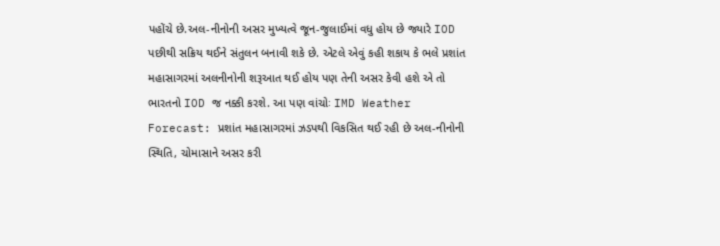પહોંચે છે.અલ-નીનોની અસર મુખ્યત્વે જૂન-જુલાઈમાં વધુ હોય છે જ્યારે IOD પછીથી સક્રિય થઈને સંતુલન બનાવી શકે છે. એટલે એવું કહી શકાય કે ભલે પ્રશાંત મહાસાગરમાં અલનીનોની શરૂઆત થઈ હોય પણ તેની અસર કેવી હશે એ તો ભારતનો IOD જ નક્કી કરશે. આ પણ વાંચોઃ IMD Weather Forecast: પ્રશાંત મહાસાગરમાં ઝડપથી વિકસિત થઈ રહી છે અલ-નીનોની સ્થિતિ, ચોમાસાને અસર કરી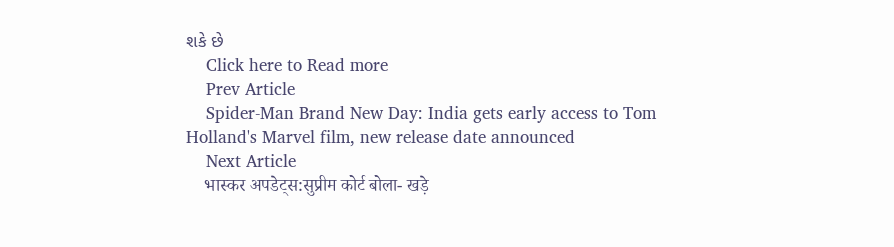શકે છે
    Click here to Read more
    Prev Article
    Spider-Man Brand New Day: India gets early access to Tom Holland's Marvel film, new release date announced
    Next Article
    भास्कर अपडेट्स:सुप्रीम कोर्ट बोला- खड़े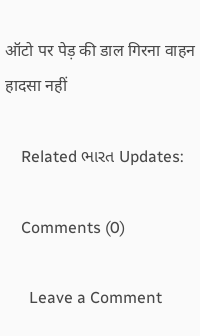ऑटो पर पेड़ की डाल गिरना वाहन हादसा नहीं

    Related ભારત Updates:

    Comments (0)

      Leave a Comment